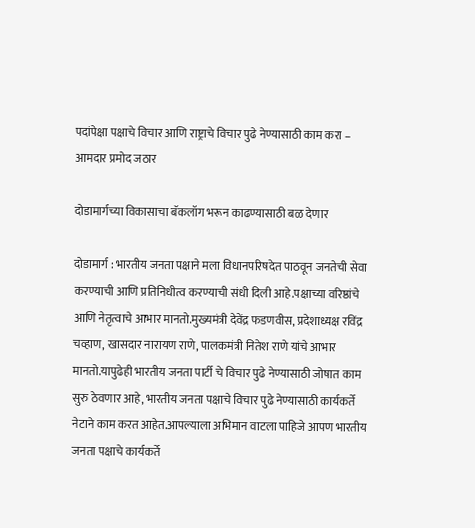पदांपेक्षा पक्षाचे विचार आणि राष्ट्राचे विचार पुढे नेण्यासाठी काम करा – आमदार प्रमोद जठार

दोडामार्गच्या विकासाचा बॅकलॉग भरून काढण्यासाठी बळ देणार

दोडामार्ग : भारतीय जनता पक्षाने मला विधानपरिषदेत पाठवून जनतेची सेवा करण्याची आणि प्रतिनिधीत्व करण्याची संधी दिली आहे.पक्षाच्या वरिष्ठांचे आणि नेतृत्वाचे आभार मानतो.मुख्यमंत्री देवेंद्र फडणवीस, प्रदेशाध्यक्ष रविंद्र चव्हाण, खासदार नारायण राणे, पालकमंत्री नितेश राणे यांचे आभार मानतो.यापुढेही भारतीय जनता पार्टी चे विचार पुढे नेण्यासाठी जोषात काम सुरु ठेवणार आहे, भारतीय जनता पक्षाचे विचार पुढे नेण्यासाठी कार्यकर्ते नेटाने काम करत आहेत.आपल्याला अभिमान वाटला पाहिजे आपण भारतीय जनता पक्षाचे कार्यकर्ते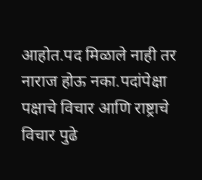आहोत.पद मिळाले नाही तर नाराज होऊ नका.पदांपेक्षा पक्षाचे विचार आणि राष्ट्राचे विचार पुढे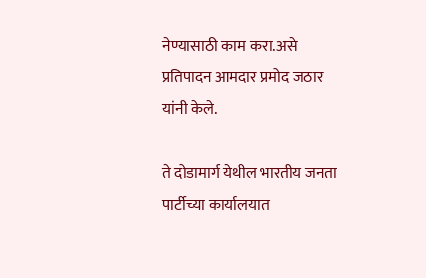नेण्यासाठी काम करा.असे प्रतिपादन आमदार प्रमोद जठार यांनी केले.

ते दोडामार्ग येथील भारतीय जनता पार्टीच्या कार्यालयात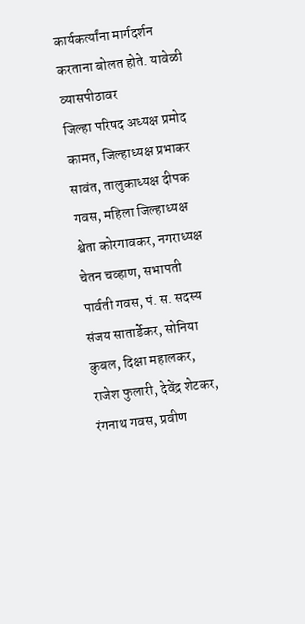कार्यकर्त्यांना मार्गदर्शन करताना बोलत होते. यावेळी व्यासपीठावर
जिल्हा परिषद अध्यक्ष प्रमोद कामत, जिल्हाध्यक्ष प्रभाकर सावंत, तालुकाध्यक्ष दीपक गवस, महिला जिल्हाध्यक्ष श्वेता कोरगावकर, नगराध्यक्ष चेतन चव्हाण, सभापती पार्वती गवस, पं. स. सदस्य संजय सातार्डेकर, सोनिया कुबल, दिक्षा महालकर, राजेश फुलारी, देवेंद्र शेटकर, रंगनाथ गवस, प्रवीण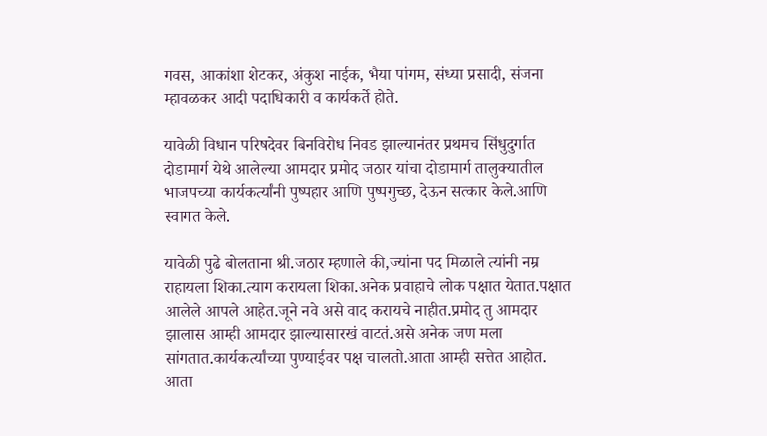गवस, आकांशा शेटकर, अंकुश नाईक, भैया पांगम, संध्या प्रसादी, संजना म्हावळकर आदी पदाधिकारी व कार्यकर्ते होते.

यावेळी विधान परिषदेवर बिनविरोध निवड झाल्यानंतर प्रथमच सिंधुदुर्गात दोडामार्ग येथे आलेल्या आमदार प्रमोद जठार यांचा दोडामार्ग तालुक्यातील भाजपच्या कार्यकर्त्यांनी पुष्पहार आणि पुष्पगुच्छ, देऊन सत्कार केले.आणि स्वागत केले.

यावेळी पुढे बोलताना श्री.जठार म्हणाले की,ज्यांना पद मिळाले त्यांनी नम्र राहायला शिका.त्याग करायला शिका.अनेक प्रवाहाचे लोक पक्षात येतात.पक्षात आलेले आपले आहेत.जूने नवे असे वाद करायचे नाहीत.प्रमोद तु आमदार झालास आम्ही आमदार झाल्यासारखं वाटतं.असे अनेक जण मला सांगतात.कार्यकर्त्यांच्या पुण्याईवर पक्ष चालतो.आता आम्ही सत्तेत आहोत.
आता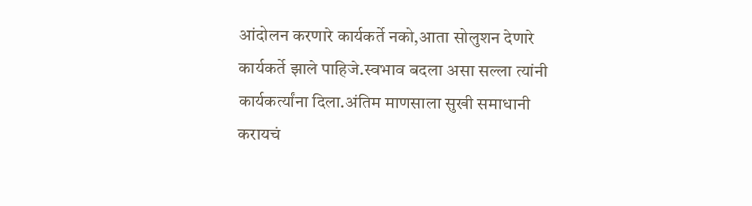आंदोलन करणारे कार्यकर्ते नको,आता सोलुशन देणारे कार्यकर्ते झाले पाहिजे.स्वभाव बदला असा सल्ला त्यांनी कार्यकर्त्यांना दिला.अंतिम माणसाला सुखी समाधानी करायचं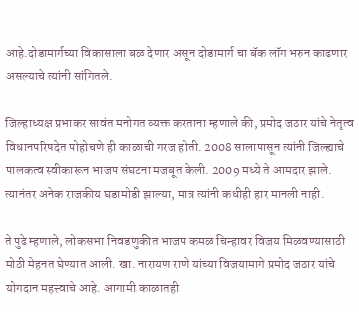आहे.दोडामार्गच्या विकासाला बळ देणार असून दोडामार्ग चा बॅक लॉग भरुन काढणार असल्याचे त्यांनी सांगितले.

जिल्हाध्यक्ष प्रभाकर सावंत मनोगत व्यक्त करताना म्हणाले की, प्रमोद जठार यांचे नेतृत्व विधानपरिषदेत पोहोचणे ही काळाची गरज होती. 2008 सालापासून त्यांनी जिल्ह्याचे पालकत्व स्वीकारून भाजप संघटना मजबूत केली. 2009 मध्ये ते आमदार झाले. त्यानंतर अनेक राजकीय घडामोडी झाल्या, मात्र त्यांनी कधीही हार मानली नाही.

ते पुढे म्हणाले, लोकसभा निवडणुकीत भाजप कमळ चिन्हावर विजय मिळवण्यासाठी मोठी मेहनत घेण्यात आली. खा. नारायण राणे यांच्या विजयामागे प्रमोद जठार यांचे योगदान महत्त्वाचे आहे. आगामी काळातही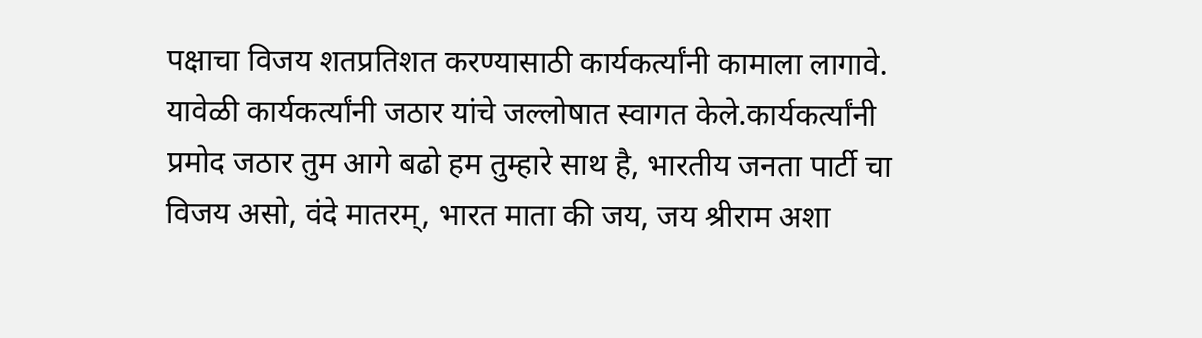पक्षाचा विजय शतप्रतिशत करण्यासाठी कार्यकर्त्यांनी कामाला लागावे.
यावेळी कार्यकर्त्यांनी जठार यांचे जल्लोषात स्वागत केले.कार्यकर्त्यांनी प्रमोद जठार तुम आगे बढो हम तुम्हारे साथ है, भारतीय जनता पार्टी चा विजय असो, वंदे मातरम्, भारत माता की जय, जय श्रीराम अशा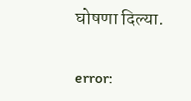घोषणा दिल्या.

error: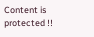Content is protected !!